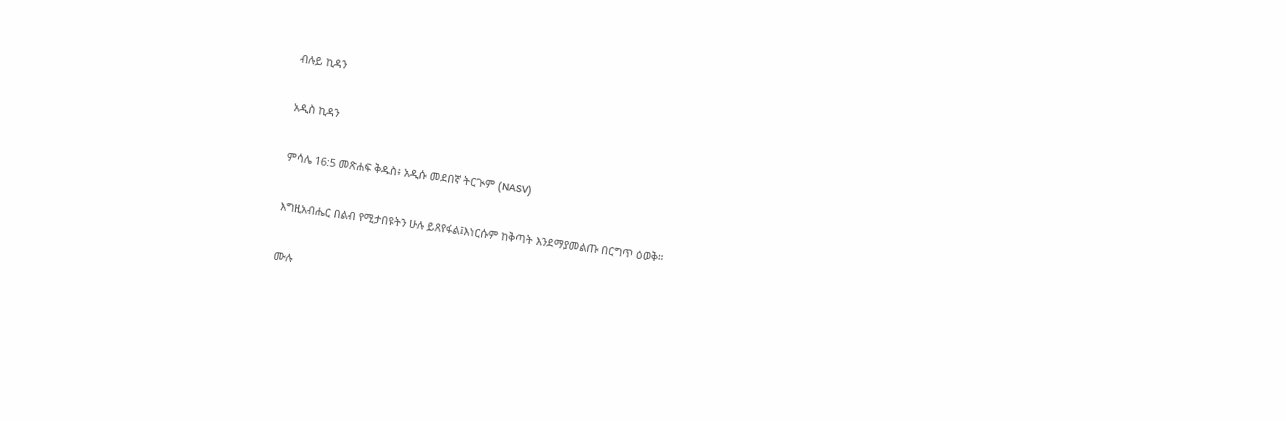ብሉይ ኪዳን

አዲስ ኪዳን

ምሳሌ 16:5 መጽሐፍ ቅዱስ፥ አዲሱ መደበኛ ትርጒም (NASV)

እግዚአብሔር በልብ የሚታበዩትን ሁሉ ይጸየፋል፤እነርሱም ከቅጣት እንደማያመልጡ በርግጥ ዕወቅ።

ሙሉ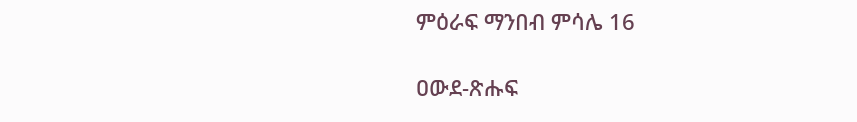ምዕራፍ ማንበብ ምሳሌ 16

ዐውደ-ጽሑፍ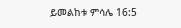ይመልከቱ ምሳሌ 16:5